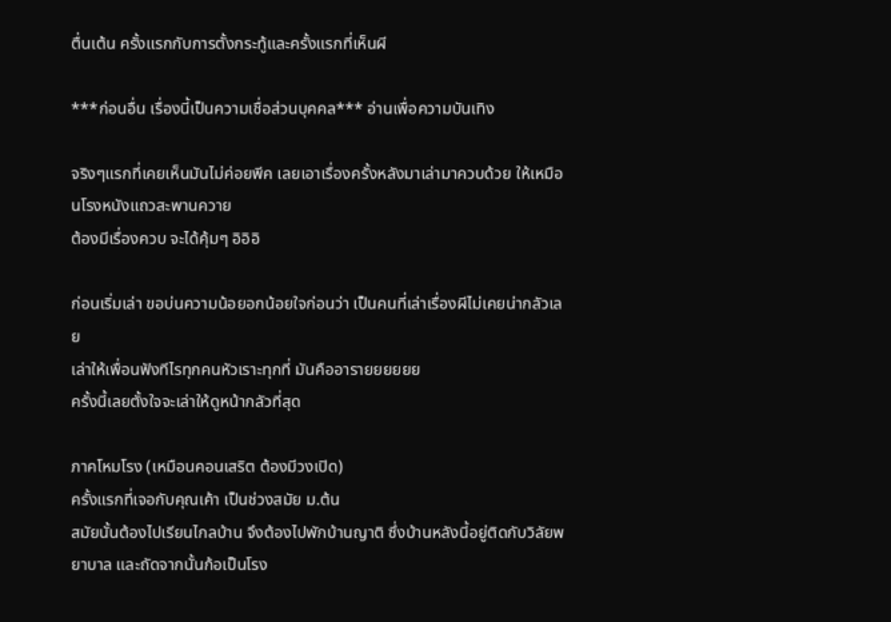ตื่นเต้น ครั้งแรกกับการตั้งกระทู้และครั้งแรกที่เห็นผี

***ก่อนอื่น เรื่องนี้เป็นความเชื่อส่วนบุคคล*** อ่านเพื่อความบันเทิง

จริงๆแรกที่เคยเห็นมันไม่ค่อยพีค เลยเอาเรื่องครั้งหลังมาเล่ามาควบด้วย ให้เหมือนโรงหนังแถวสะพานควาย
ต้องมีเรื่องควบ จะได้คุ้มๆ อิอิอิ

ก่อนเริ่มเล่า ขอบ่นความน้อยอกน้อยใจก่อนว่า เป็นคนที่เล่าเรื่องผีไม่เคยน่ากลัวเลย
เล่าให้เพื่อนฟังทีไรทุกคนหัวเราะทุกที่ มันคืออารายยยยยย
ครั้งนี้เลยตั้งใจจะเล่าให้ดูหน้ากลัวที่สุด

ภาคโหมโรง (เหมือนคอนเสริต ต้องมีวงเปิด)
ครั้งแรกที่เจอกับคุณเค้า เป็นช่วงสมัย ม.ต้น
สมัยนั้นต้องไปเรียนไกลบ้าน จึงต้องไปพักบ้านญาติ ซึ่งบ้านหลังนี้อยู่ติดกับวิลัยพยาบาล และถัดจากนั้นก้อเป็นโรง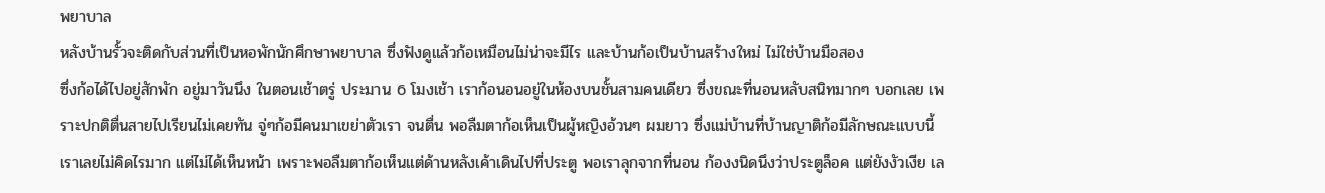พยาบาล
หลังบ้านรั้วจะติดกับส่วนที่เป็นหอพักนักศึกษาพยาบาล ซึ่งฟังดูแล้วก้อเหมือนไม่น่าจะมีไร และบ้านก้อเป็นบ้านสร้างใหม่ ไม่ใช่บ้านมือสอง
ซึ่งก้อได้ไปอยู่สักพัก อยู่มาวันนึง ในตอนเช้าตรู่ ประมาน 6 โมงเช้า เราก้อนอนอยู่ในห้องบนชั้นสามคนเดียว ซึ่งขณะที่นอนหลับสนิทมากๆ บอกเลย เพราะปกติตื่นสายไปเรียนไม่เคยทัน จู่ๆก้อมีคนมาเขย่าตัวเรา จนตื่น พอลืมตาก้อเห็นเป็นผู้หญิงอ้วนๆ ผมยาว ซึ่งแม่บ้านที่บ้านญาติก้อมีลักษณะแบบนี้
เราเลยไม่คิดไรมาก แต่ไม่ได้เห็นหน้า เพราะพอลืมตาก้อเห็นแต่ด้านหลังเค้าเดินไปที่ประตู พอเราลุกจากที่นอน ก้องงนิดนึงว่าประตูล็อค แต่ยังงัวเงีย เล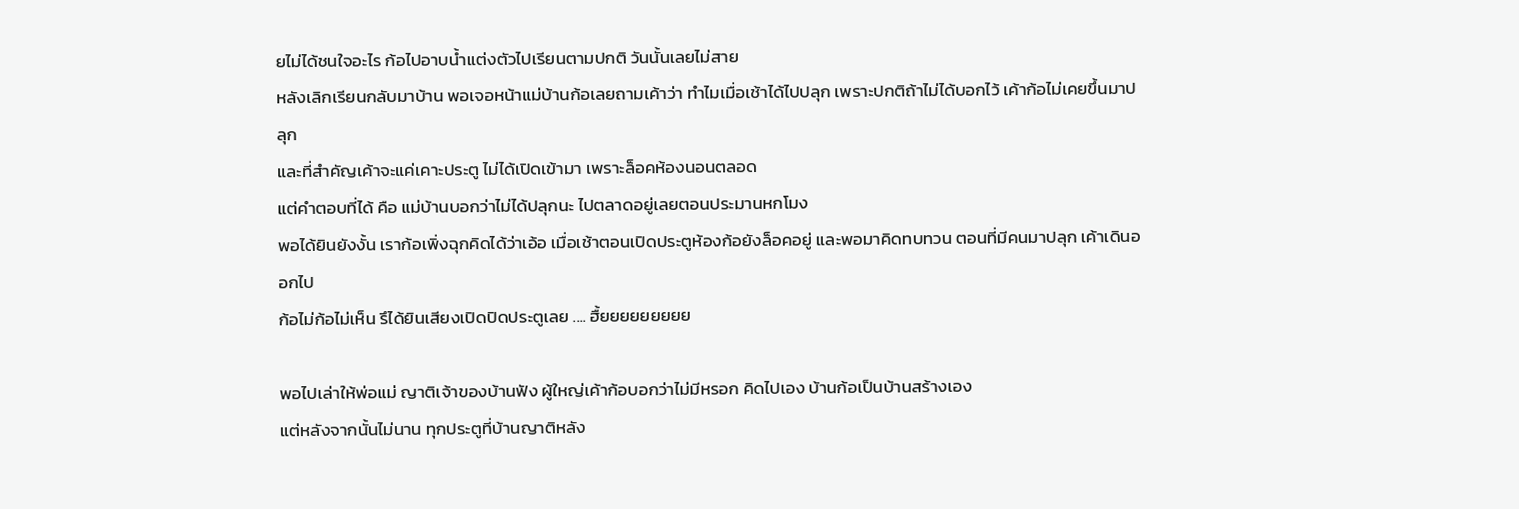ยไม่ได้ชนใจอะไร ก้อไปอาบน้ำแต่งตัวไปเรียนตามปกติ วันนั้นเลยไม่สาย
หลังเลิกเรียนกลับมาบ้าน พอเจอหน้าแม่บ้านก้อเลยถามเค้าว่า ทำไมเมื่อเช้าได้ไปปลุก เพราะปกติถ้าไม่ได้บอกไว้ เค้าก้อไม่เคยขึ้นมาปลุก
และที่สำคัญเค้าจะแค่เคาะประตู ไม่ได้เปิดเข้ามา เพราะล็อคห้องนอนตลอด
แต่คำตอบที่ได้ คือ แม่บ้านบอกว่าไม่ได้ปลุกนะ ไปตลาดอยู่เลยตอนประมานหกโมง
พอได้ยินยังงั้น เราก้อเพิ่งฉุกคิดได้ว่าเอ้อ เมื่อเช้าตอนเปิดประตูห้องก้อยังล็อคอยู่ และพอมาคิดทบทวน ตอนที่มีคนมาปลุก เค้าเดินออกไป
ก้อไม่ก้อไม่เห็น รึได้ยินเสียงเปิดปิดประตูเลย .... ฮื้ยยยยยยยยย

พอไปเล่าให้พ่อแม่ ญาติเจ้าของบ้านฟัง ผู้ใหญ่เค้าก้อบอกว่าไม่มีหรอก คิดไปเอง บ้านก้อเป็นบ้านสร้างเอง
แต่หลังจากนั้นไม่นาน ทุกประตูที่บ้านญาติหลัง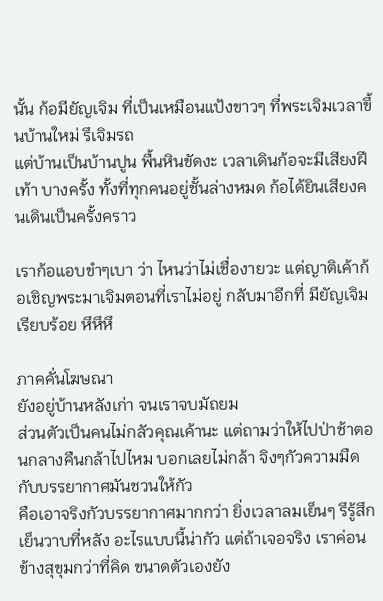นั้น ก้อมียัญเจิม ที่เป็นเหมือนแป้งขาวๆ ที่พระเจิมเวลาขึ้นบ้านใหม่ รึเจิมรถ
แต่บ้านเป็นบ้านปูน พื้นหินขัดงะ เวลาเดินก้อจะมีเสียงฝีเท้า บางครั้ง ทั้งที่ทุกคนอยู่ชั้นล่างหมด ก้อได้ยินเสียงคนเดินเป็นครั้งคราว

เราก้อแอบขำๆเบา ว่า ไหนว่าไม่เชื่องายวะ แต่ญาติเค้าก้อเชิญพระมาเจิมตอนที่เราไม่อยู่ กลับมาอีกที่ มียัญเจิมเรียบร้อย หึหึหึ

ภาคคั่นโฆษณา
ยังอยู่บ้านหลังเก่า จนเราจบมัถยม
ส่วนตัวเป็นคนไม่กลัวคุณเค้านะ แต่ถามว่าให้ไปป่าช้าตอนกลางคืนกล้าไปไหม บอกเลยไม่กล้า จิงๆกัวความมืด กับบรรยากาศมันชวนให้กัว
คือเอาจริงกัวบรรยากาศมากกว่า ยิ่งเวลาลมเย็นๆ รึรู้สึกเย็นวาบที่หลัง อะไรแบบนี้น่ากัว แต่ถ้าเจอจริง เราค่อนข้างสุขุมกว่าที่คิด ขนาดตัวเองยัง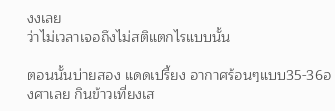งงเลย
ว่าไม่เวลาเจอถึงไม่สติแตกไรแบบนั้น

ตอนนั้นบ่ายสอง แดดเปรี้ยง อากาศร้อนๆแบบ35-36องศาเลย กินข้าวเที่ยงเส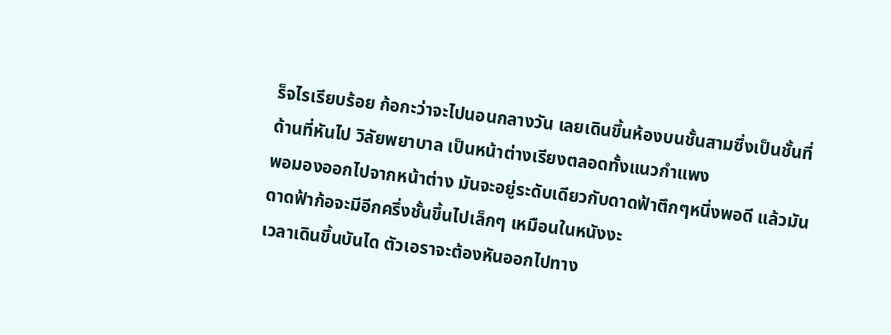ร็จไรเรียบร้อย ก้อกะว่าจะไปนอนกลางวัน เลยเดินขึ้นห้องบนชั้นสามซึ่งเป็นชั้นที่ด้านที่หันไป วิลัยพยาบาล เป็นหน้าต่างเรียงตลอดทั้งแนวกำแพง
พอมองออกไปจากหน้าต่าง มันจะอยู่ระดับเดียวกับดาดฟ้าตึกๆหนึ่งพอดี แล้วมันดาดฟ้าก้อจะมีอีกครึ่งชั้นขึ้นไปเล็กๆ เหมือนในหนังงะ
เวลาเดินขึ้นบันได ตัวเอราจะต้องหันออกไปทาง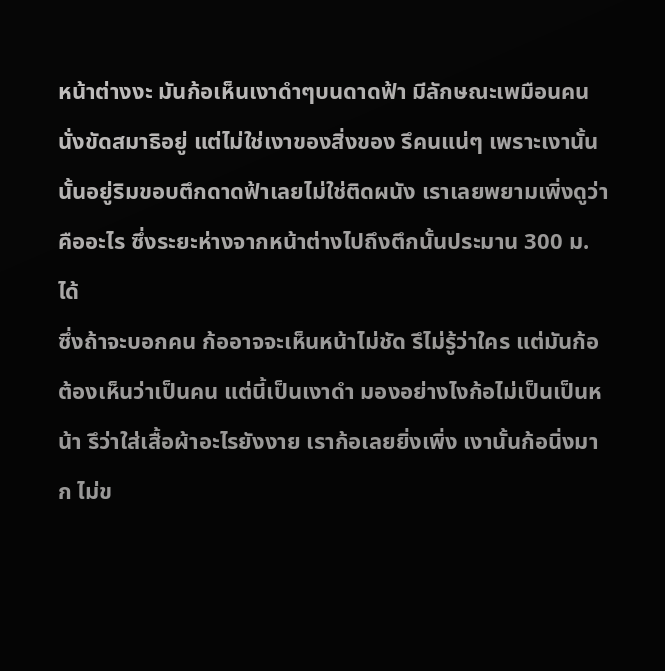หน้าต่างงะ มันก้อเห็นเงาดำๆบนดาดฟ้า มีลักษณะเพมือนคนนั่งขัดสมาธิอยู่ แต่ไม่ใช่เงาของสิ่งของ รึคนแน่ๆ เพราะเงานั้นนั้นอยู่ริมขอบตึกดาดฟ้าเลยไม่ใช่ติดผนัง เราเลยพยามเพิ่งดูว่าคืออะไร ซึ่งระยะห่างจากหน้าต่างไปถึงตึกนั้นประมาน 300 ม. ได้
ซึ่งถ้าจะบอกคน ก้ออาจจะเห็นหน้าไม่ชัด รึไม่รู้ว่าใคร แต่มันก้อต้องเห็นว่าเป็นคน แต่นี้เป็นเงาดำ มองอย่างไงก้อไม่เป็นเป็นหน้า รึว่าใส่เสื้อผ้าอะไรยังงาย เราก้อเลยยิ่งเพิ่ง เงานั้นก้อนิ่งมาก ไม่ข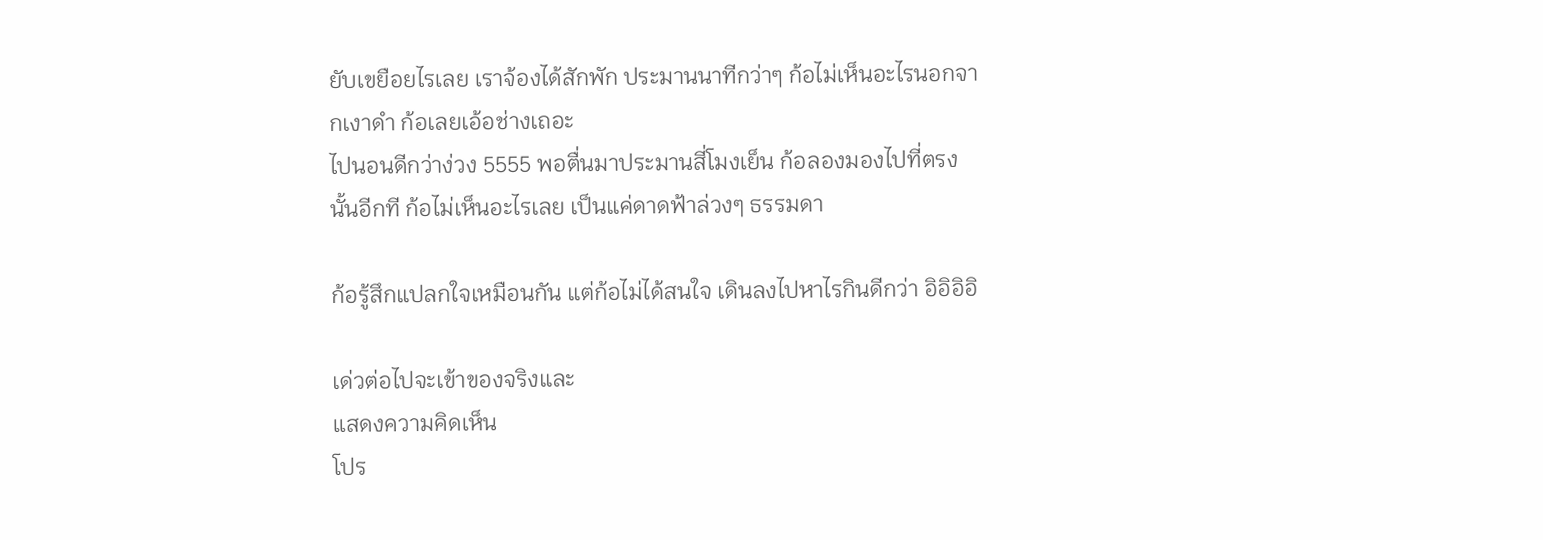ยับเขยือยไรเลย เราจ้องได้สักพัก ประมานนาทีกว่าๆ ก้อไม่เห็นอะไรนอกจากเงาดำ ก้อเลยเอ้อช่างเถอะ
ไปนอนดีกว่าง่วง 5555 พอตื่นมาประมานสี่โมงเย็น ก้อลองมองไปที่ตรงนั้นอีกที ก้อไม่เห็นอะไรเลย เป็นแค่ดาดฟ้าล่วงๆ ธรรมดา

ก้อรู้สึกแปลกใจเหมือนกัน แต่ก้อไม่ได้สนใจ เดินลงไปหาไรกินดีกว่า อิอิอิอิ

เด่วต่อไปจะเข้าของจริงและ
แสดงความคิดเห็น
โปร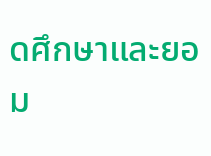ดศึกษาและยอม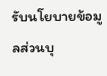รับนโยบายข้อมูลส่วนบุ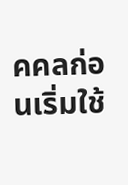คคลก่อนเริ่มใช้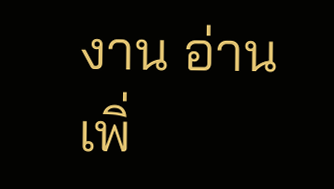งาน อ่านเพิ่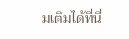มเติมได้ที่นี่